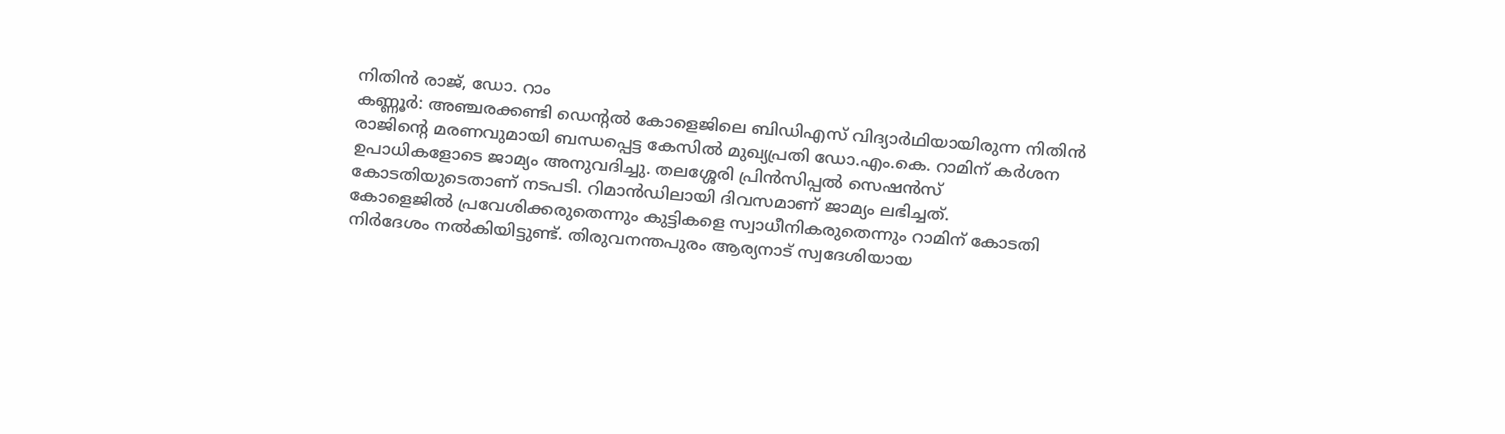നിതിൻ രാജ്, ഡോ. റാം
കണ്ണൂർ: അഞ്ചരക്കണ്ടി ഡെന്റൽ കോളെജിലെ ബിഡിഎസ് വിദ്യാർഥിയായിരുന്ന നിതിൻ രാജിന്റെ മരണവുമായി ബന്ധപ്പെട്ട കേസിൽ മുഖ്യപ്രതി ഡോ.എം.കെ. റാമിന് കർശന ഉപാധികളോടെ ജാമ്യം അനുവദിച്ചു. തലശ്ശേരി പ്രിൻസിപ്പൽ സെഷൻസ് കോടതിയുടെതാണ് നടപടി. റിമാൻഡിലായി ദിവസമാണ് ജാമ്യം ലഭിച്ചത്.
കോളെജിൽ പ്രവേശിക്കരുതെന്നും കുട്ടികളെ സ്വാധീനികരുതെന്നും റാമിന് കോടതി നിർദേശം നൽകിയിട്ടുണ്ട്. തിരുവനന്തപുരം ആര്യനാട് സ്വദേശിയായ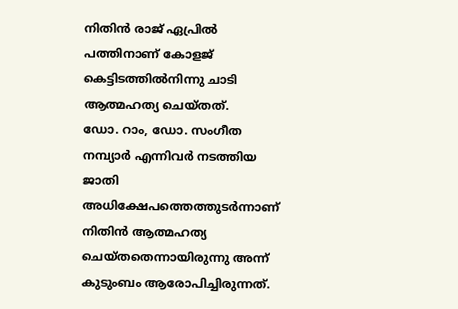നിതിൻ രാജ് ഏപ്രിൽ പത്തിനാണ് കോളജ് കെട്ടിടത്തിൽനിന്നു ചാടി ആത്മഹത്യ ചെയ്തത്.
ഡോ. റാം, ഡോ. സംഗീത നമ്പ്യാർ എന്നിവർ നടത്തിയ ജാതി അധിക്ഷേപത്തെത്തുടർന്നാണ് നിതിൻ ആത്മഹത്യ ചെയ്തതെന്നായിരുന്നു അന്ന് കുടുംബം ആരോപിച്ചിരുന്നത്.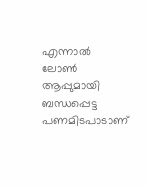എന്നാൽ ലോൺ ആപ്പുമായി ബന്ധപ്പെട്ട പണമിടപാടാണ്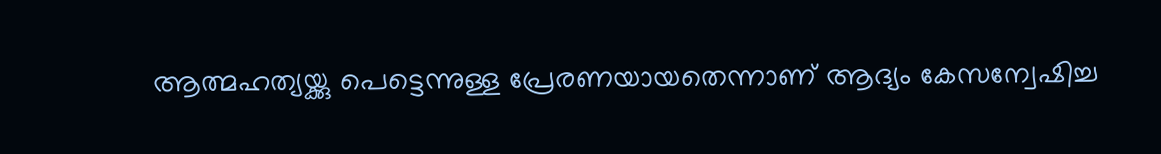ആത്മഹത്യയ്ക്കു പെട്ടെന്നുള്ള പ്രേരണയായതെന്നാണ് ആദ്യം കേസന്വേഷിച്ച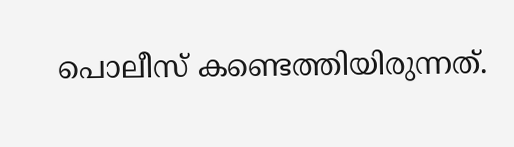പൊലീസ് കണ്ടെത്തിയിരുന്നത്.